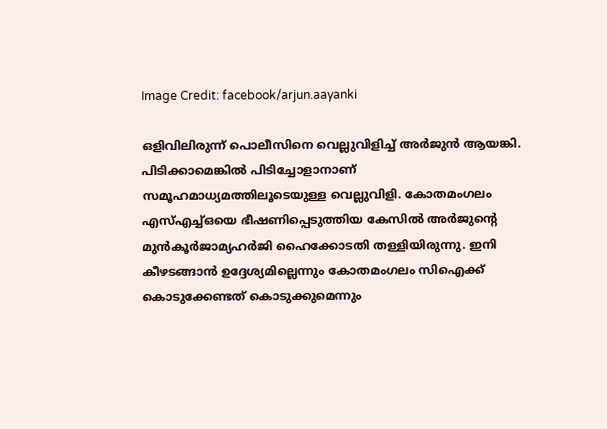Image Credit: facebook/arjun.aayanki

ഒളിവിലിരുന്ന് പൊലീസിനെ വെല്ലുവിളിച്ച് അർജുൻ ആയങ്കി. പിടിക്കാമെങ്കിൽ പിടിച്ചോളാനാണ് സമൂഹമാധ്യമത്തിലൂടെയുള്ള വെല്ലുവിളി. കോതമംഗലം എസ്എച്ച്ഒയെ ഭീഷണിപ്പെടുത്തിയ കേസില്‍ അര്‍ജുന്റെ മുൻകൂർജാമ്യഹർജി ഹൈക്കോടതി തള്ളിയിരുന്നു. ഇനി കീഴടങ്ങാൻ ഉദ്ദേശ്യമില്ലെന്നും കോതമംഗലം സിഐക്ക് കൊടുക്കേണ്ടത് കൊടുക്കുമെന്നും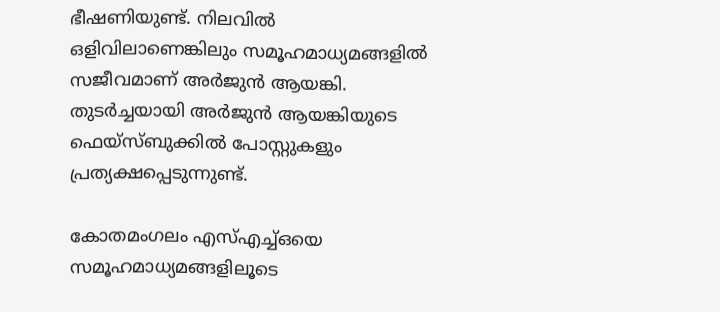ഭീഷണിയുണ്ട്. നിലവില്‍ ഒളിവിലാണെങ്കിലും സമൂഹമാധ്യമങ്ങളി‍ല്‍ സജീവമാണ് അര്‍ജുന്‍ ആയങ്കി. തുടര്‍ച്ചയായി അര്‍ജുന്‍ ആയങ്കിയുടെ ഫെയ്സ്ബുക്കില്‍ പോസ്റ്റുകളും പ്രത്യക്ഷപ്പെടുന്നുണ്ട്.

കോതമംഗലം എസ്എച്ച്ഒയെ സമൂഹമാധ്യമങ്ങളിലൂടെ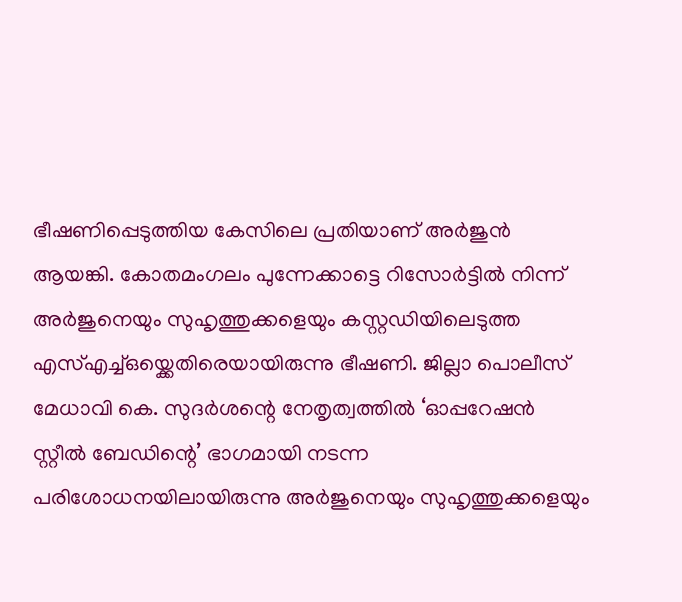ഭീഷണിപ്പെടുത്തിയ കേസിലെ പ്രതിയാണ് അര്‍ജുന്‍ ആയങ്കി. കോതമംഗലം പുന്നേക്കാട്ടെ റിസോര്‍ട്ടില്‍ നിന്ന് അര്‍ജുനെയും സുഹൃത്തുക്കളെയും കസ്റ്റഡിയിലെടുത്ത എസ്എച്ച്ഒയ്ക്കെതിരെയായിരുന്നു ഭീഷണി. ജില്ലാ പൊലീസ് മേധാവി കെ. സുദർശന്റെ നേതൃത്വത്തിൽ ‘ഓപ്പറേഷൻ സ്റ്റീൽ ബേഡിന്റെ’ ഭാഗമായി നടന്ന പരിശോധനയിലായിരുന്നു അര്‍ജുനെയും സുഹൃത്തുക്കളെയും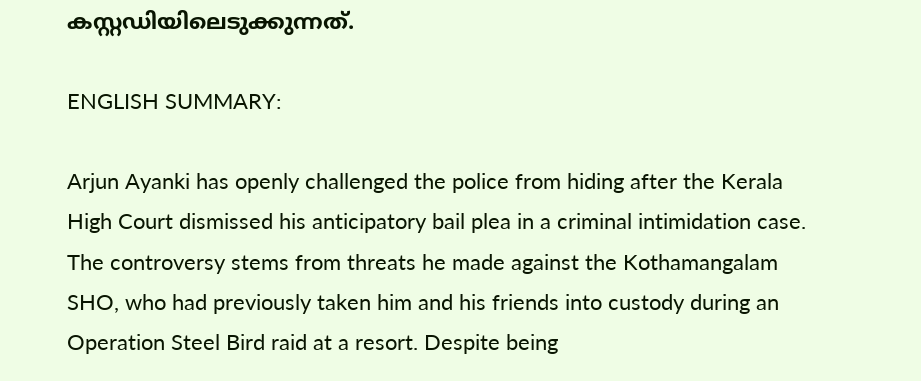കസ്റ്റഡിയിലെടുക്കുന്നത്.

ENGLISH SUMMARY:

Arjun Ayanki has openly challenged the police from hiding after the Kerala High Court dismissed his anticipatory bail plea in a criminal intimidation case. The controversy stems from threats he made against the Kothamangalam SHO, who had previously taken him and his friends into custody during an Operation Steel Bird raid at a resort. Despite being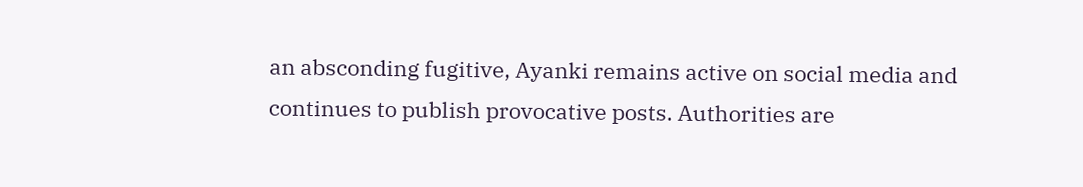an absconding fugitive, Ayanki remains active on social media and continues to publish provocative posts. Authorities are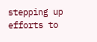stepping up efforts to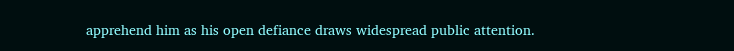apprehend him as his open defiance draws widespread public attention.